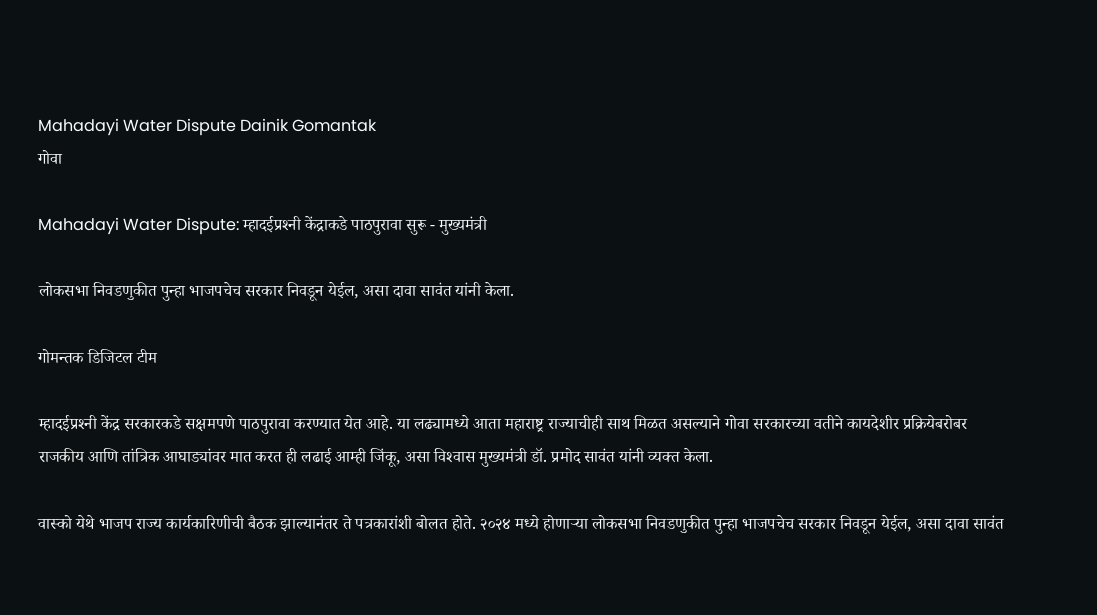Mahadayi Water Dispute Dainik Gomantak
गोवा

Mahadayi Water Dispute: म्हादईप्रश्‍नी केंद्राकडे पाठपुरावा सुरू - मुख्यमंत्री

लोकसभा निवडणुकीत पुन्हा भाजपचेच सरकार निवडून येईल, असा दावा सावंत यांनी केला.

गोमन्तक डिजिटल टीम

म्हादईप्रश्‍नी केंद्र सरकारकडे सक्षमपणे पाठपुरावा करण्यात येत आहे. या लढ्यामध्ये आता महाराष्ट्र राज्याचीही साथ मिळत असल्याने गोवा सरकारच्या वतीने कायदेशीर प्रक्रियेबरोबर राजकीय आणि तांत्रिक आघाड्यांवर मात करत ही लढाई आम्ही जिंकू, असा विश्‍वास मुख्यमंत्री डॉ. प्रमोद सावंत यांनी व्यक्त केला.

वास्को येथे भाजप राज्य कार्यकारिणीची बैठक झाल्यानंतर ते पत्रकारांशी बोलत होते. २०२४ मध्ये होणाऱ्या लोकसभा निवडणुकीत पुन्हा भाजपचेच सरकार निवडून येईल, असा दावा सावंत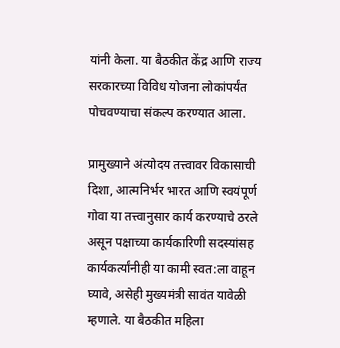यांनी केला. या बैठकीत केंद्र आणि राज्य सरकारच्या विविध योजना लोकांपर्यंत पोचवण्याचा संकल्प करण्यात आला.

प्रामुख्याने अंत्योदय तत्त्वावर विकासाची दिशा, आत्मनिर्भर भारत आणि स्वयंपूर्ण गोवा या तत्त्वानुसार कार्य करण्याचे ठरले असून पक्षाच्या कार्यकारिणी सदस्यांसह कार्यकर्त्यांनीही या कामी स्वत:ला वाहून घ्यावे, असेही मुख्यमंत्री सावंत यावेळी म्हणाले. या बैठकीत महिला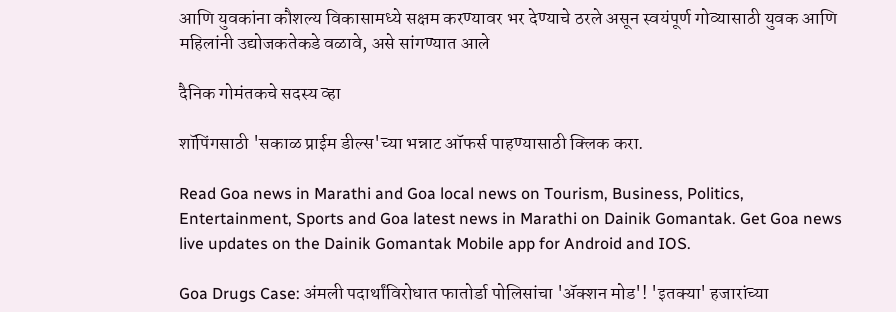आणि युवकांना कौशल्य विकासामध्ये सक्षम करण्यावर भर देण्याचे ठरले असून स्वयंपूर्ण गोव्यासाठी युवक आणि महिलांनी उद्योजकतेकडे वळावे, असे सांगण्यात आले

दैनिक गोमंतकचे सदस्य व्हा

शॉपिंगसाठी 'सकाळ प्राईम डील्स'च्या भन्नाट ऑफर्स पाहण्यासाठी क्लिक करा.

Read Goa news in Marathi and Goa local news on Tourism, Business, Politics, Entertainment, Sports and Goa latest news in Marathi on Dainik Gomantak. Get Goa news live updates on the Dainik Gomantak Mobile app for Android and IOS.

Goa Drugs Case: अंमली पदार्थांविरोधात फातोर्डा पोलिसांचा 'ॲक्शन मोड'! 'इतक्या' हजारांच्या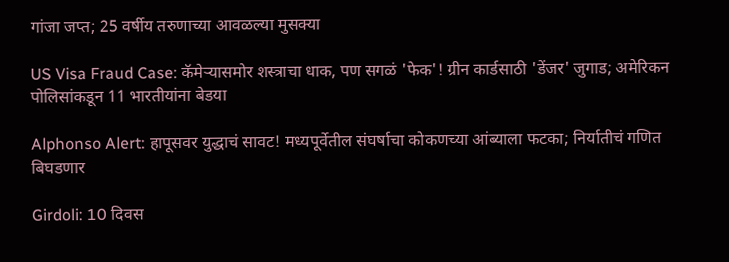गांजा जप्त; 25 वर्षीय तरुणाच्या आवळल्या मुसक्या

US Visa Fraud Case: कॅमेऱ्यासमोर शस्त्राचा धाक, पण सगळं 'फेक'! ग्रीन कार्डसाठी 'डेंजर' जुगाड; अमेरिकन पोलिसांकडून 11 भारतीयांना बेडया

Alphonso Alert: हापूसवर युद्धाचं सावट! मध्यपूर्वेतील संघर्षाचा कोकणच्या आंब्याला फटका; निर्यातीचं गणित बिघडणार

Girdoli: 10 दिवस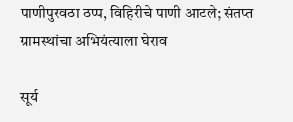पाणीपुरवठा ठप्प, विहिरीचे पाणी आटले; संतप्त ग्रामस्थांचा अभियंत्याला घेराव

सूर्य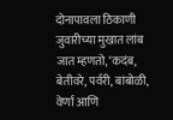दोनापावला ठिकाणी जुवारीच्या मुखात लांब जात म्हणतो, ‘कदंब, बेतीवरे, पर्वरी, बांबोळी, वेर्णा आणि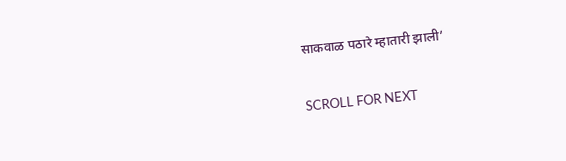साकवाळ पठारे म्हातारी झाली’

SCROLL FOR NEXT